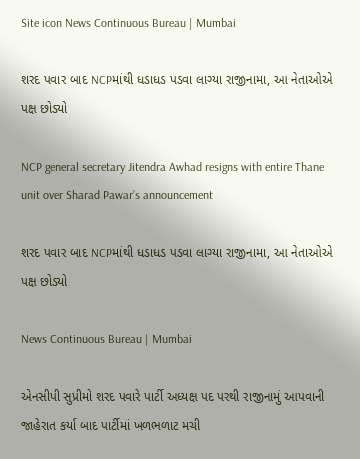Site icon News Continuous Bureau | Mumbai

શરદ પવાર બાદ NCPમાંથી ધડાધડ પડવા લાગ્યા રાજીનામા, આ નેતાઓએ પક્ષ છોડ્યો

NCP general secretary Jitendra Awhad resigns with entire Thane unit over Sharad Pawar’s announcement

શરદ પવાર બાદ NCPમાંથી ધડાધડ પડવા લાગ્યા રાજીનામા, આ નેતાઓએ પક્ષ છોડ્યો

News Continuous Bureau | Mumbai

એનસીપી સુપ્રીમો શરદ પવારે પાર્ટી અધ્યક્ષ પદ પરથી રાજીનામું આપવાની જાહેરાત કર્યા બાદ પાર્ટીમાં ખળભળાટ મચી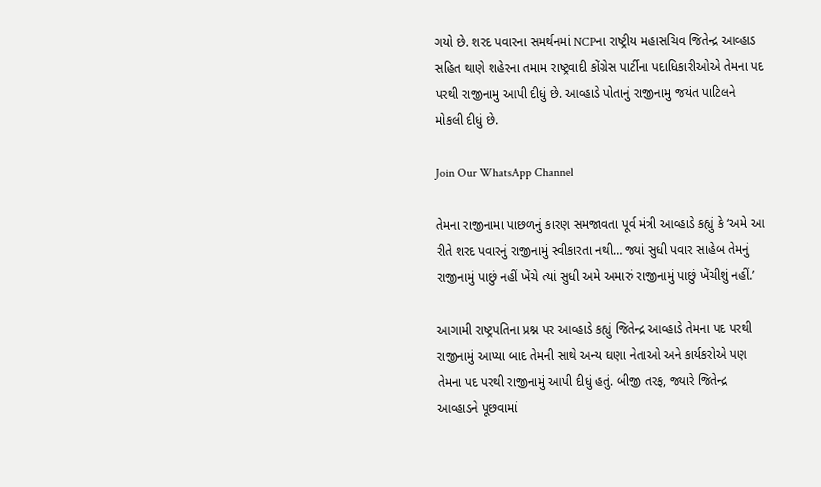ગયો છે. શરદ પવારના સમર્થનમાં NCPના રાષ્ટ્રીય મહાસચિવ જિતેન્દ્ર આવ્હાડ સહિત થાણે શહેરના તમામ રાષ્ટ્રવાદી કોંગ્રેસ પાર્ટીના પદાધિકારીઓએ તેમના પદ પરથી રાજીનામુ આપી દીધું છે. આવ્હાડે પોતાનું રાજીનામુ જયંત પાટિલને મોકલી દીધું છે.

Join Our WhatsApp Channel

તેમના રાજીનામા પાછળનું કારણ સમજાવતા પૂર્વ મંત્રી આવ્હાડે કહ્યું કે ‘અમે આ રીતે શરદ પવારનું રાજીનામું સ્વીકારતા નથી… જ્યાં સુધી પવાર સાહેબ તેમનું રાજીનામું પાછું નહીં ખેંચે ત્યાં સુધી અમે અમારું રાજીનામું પાછું ખેંચીશું નહીં.’

આગામી રાષ્ટ્રપતિના પ્રશ્ન પર આવ્હાડે કહ્યું જિતેન્દ્ર આવ્હાડે તેમના પદ પરથી રાજીનામું આપ્યા બાદ તેમની સાથે અન્ય ઘણા નેતાઓ અને કાર્યકરોએ પણ તેમના પદ પરથી રાજીનામું આપી દીધું હતું. બીજી તરફ, જ્યારે જિતેન્દ્ર આવ્હાડને પૂછવામાં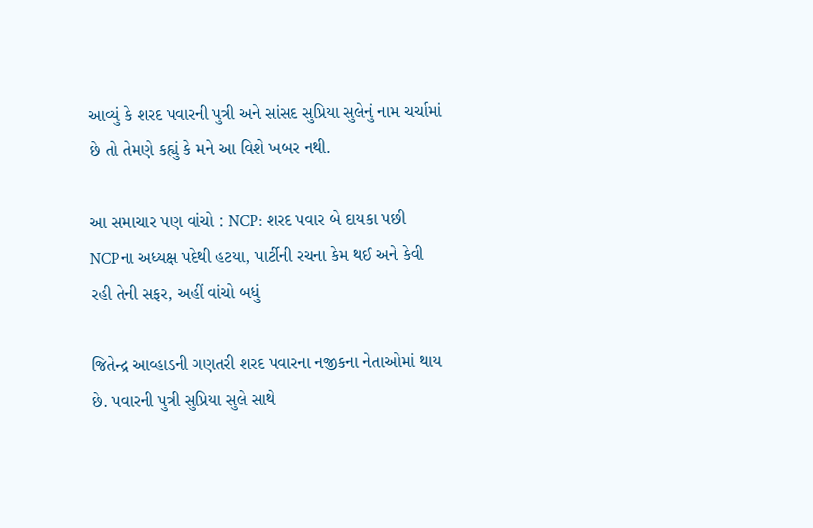આવ્યું કે શરદ પવારની પુત્રી અને સાંસદ સુપ્રિયા સુલેનું નામ ચર્ચામાં છે તો તેમણે કહ્યું કે મને આ વિશે ખબર નથી.

આ સમાચાર પણ વાંચો : NCP: શરદ પવાર બે દાયકા પછી NCPના અધ્યક્ષ પદેથી હટયા, પાર્ટીની રચના કેમ થઈ અને કેવી રહી તેની સફર, અહીં વાંચો બધું

જિતેન્દ્ર આવ્હાડની ગણતરી શરદ પવારના નજીકના નેતાઓમાં થાય છે. પવારની પુત્રી સુપ્રિયા સુલે સાથે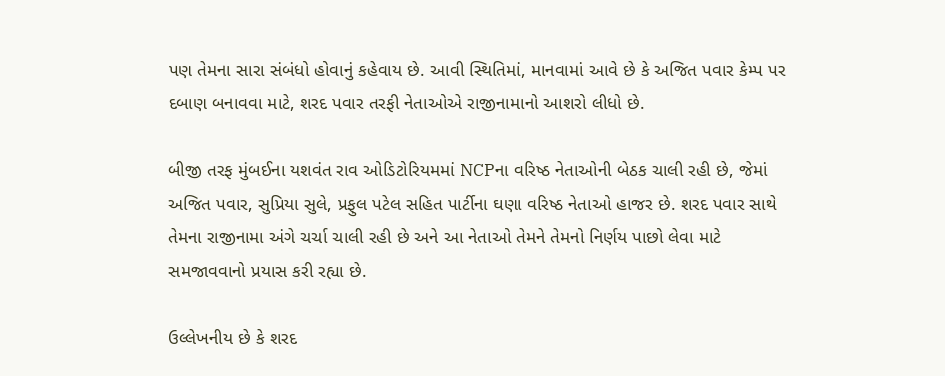પણ તેમના સારા સંબંધો હોવાનું કહેવાય છે. આવી સ્થિતિમાં, માનવામાં આવે છે કે અજિત પવાર કેમ્પ પર દબાણ બનાવવા માટે, શરદ પવાર તરફી નેતાઓએ રાજીનામાનો આશરો લીધો છે.

બીજી તરફ મુંબઈના યશવંત રાવ ઓડિટોરિયમમાં NCPના વરિષ્ઠ નેતાઓની બેઠક ચાલી રહી છે, જેમાં અજિત પવાર, સુપ્રિયા સુલે, પ્રફુલ પટેલ સહિત પાર્ટીના ઘણા વરિષ્ઠ નેતાઓ હાજર છે. શરદ પવાર સાથે તેમના રાજીનામા અંગે ચર્ચા ચાલી રહી છે અને આ નેતાઓ તેમને તેમનો નિર્ણય પાછો લેવા માટે સમજાવવાનો પ્રયાસ કરી રહ્યા છે.

ઉલ્લેખનીય છે કે શરદ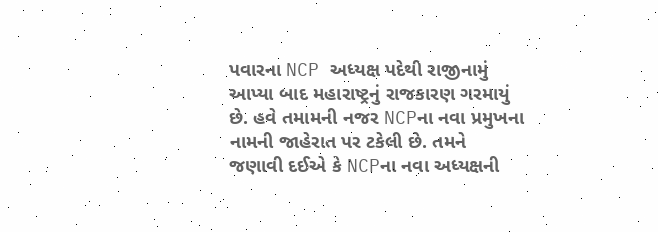પવારના NCP અધ્યક્ષ પદેથી રાજીનામું આપ્યા બાદ મહારાષ્ટ્રનું રાજકારણ ગરમાયું છે. હવે તમામની નજર NCPના નવા પ્રમુખના નામની જાહેરાત પર ટકેલી છે. તમને જણાવી દઈએ કે NCPના નવા અધ્યક્ષની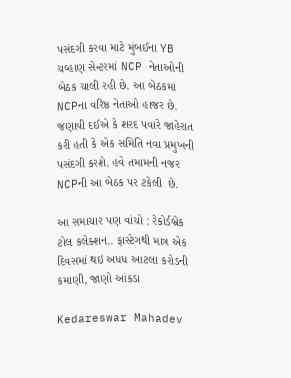પસંદગી કરવા માટે મુંબઈના YB ચવ્હાણ સેન્ટરમાં NCP નેતાઓની બેઠક ચાલી રહી છે. આ બેઠકમાં NCPના વરિષ્ઠ નેતાઓ હાજર છે. જણાવી દઈએ કે શરદ પવારે જાહેરાત કરી હતી કે એક સમિતિ નવા પ્રમુખની પસંદગી કરશે. હવે તમામની નજર NCPની આ બેઠક પર ટકેલી  છે.

આ સમાચાર પણ વાંચો : રેકોર્ડબ્રેક ટોલ કલેક્શન.. ફાસ્ટેગથી માત્ર એક દિવસમાં થઇ અધધ આટલા કરોડની કમાણી, જાણો આંકડા

Kedareswar Mahadev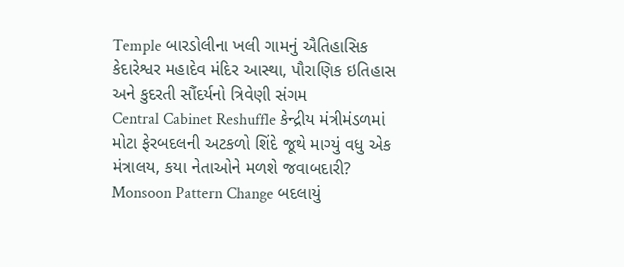Temple બારડોલીના ખલી ગામનું ઐતિહાસિક કેદારેશ્વર મહાદેવ મંદિર આસ્થા, પૌરાણિક ઇતિહાસ અને કુદરતી સૌંદર્યનો ત્રિવેણી સંગમ
Central Cabinet Reshuffle કેન્દ્રીય મંત્રીમંડળમાં મોટા ફેરબદલની અટકળો શિંદે જૂથે માગ્યું વધુ એક મંત્રાલય, કયા નેતાઓને મળશે જવાબદારી?
Monsoon Pattern Change બદલાયું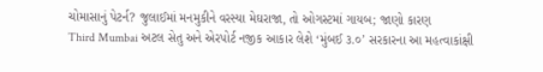ચોમાસાનું પેટર્ન? જુલાઈમાં મનમુકીને વરસ્યા મેઘરાજા, તો ઓગસ્ટમાં ગાયબ; જાણો કારણ
Third Mumbai અટલ સેતુ અને એરપોર્ટ નજીક આકાર લેશે ‘મુંબઈ ૩.૦’ સરકારના આ મહત્વાકાંક્ષી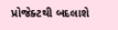પ્રોજેક્ટથી બદલાશે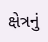ક્ષેત્રનું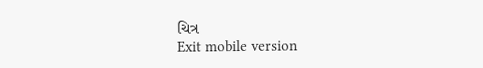ચિત્ર
Exit mobile version